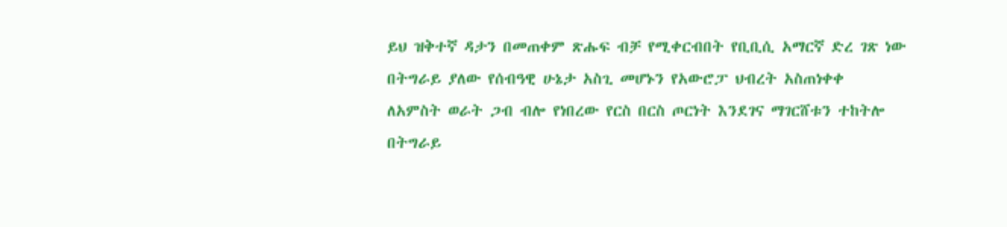ይህ ዝቅተኛ ዳታን በመጠቀም ጽሑፍ ብቻ የሚቀርብበት የቢቢሲ አማርኛ ድረ ገጽ ነው
በትግራይ ያለው የሰብዓዊ ሁኔታ አስጊ መሆኑን የአውሮፓ ህብረት አስጠነቀቀ
ለአምስት ወራት ጋብ ብሎ የነበረው የርስ በርስ ጦርነት እንደገና ማገርሸቱን ተከትሎ በትግራይ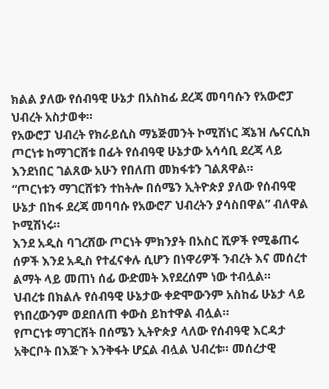ክልል ያለው የሰብዓዊ ሁኔታ በአስከፊ ደረጃ መባባሱን የአውሮፓ ህብረት አስታወቀ።
የአውሮፓ ህብረት የክራይሲስ ማኔጅመንት ኮሚሽነር ጃኔዝ ሌናርሲክ ጦርነቱ ከማገርሸቱ በፊት የሰብዓዊ ሁኔታው አሳሳቢ ደረጃ ላይ እንደነበር ገልጸው አሁን የበለጠ መክፋቱን ገልጸዋል።
“ጦርነቱን ማገርሸቱን ተከትሎ በሰሜን ኢትዮጵያ ያለው የሰብዓዊ ሁኔታ በከፋ ደረጃ መባባሱ የአውሮፖ ህብረትን ያሳስበዋል” ብለዋል ኮሚሽነሩ።
እንደ አዲስ ባገረሸው ጦርነት ምክንያት በአስር ሺዎች የሚቆጠሩ ሰዎች እንደ አዲስ የተፈናቀሉ ሲሆን በነዋሪዎች ንብረት እና መሰረተ ልማት ላይ መጠነ ሰፊ ውድመት እየደረሰም ነው ተብሏል።
ህብረቱ በክልሉ የሰብዓዊ ሁኔታው ቀድሞውንም አስከፊ ሁኔታ ላይ የነበረውንም ወደበለጠ ቀውስ ይከተዋል ብሏል።
የጦርነቱ ማገርሸት በሰሜን ኢትዮጵያ ላለው የሰብዓዊ እርዳታ አቅርቦት በእጅጉ እንቅፋት ሆኗል ብሏል ህብረቱ። መሰረታዊ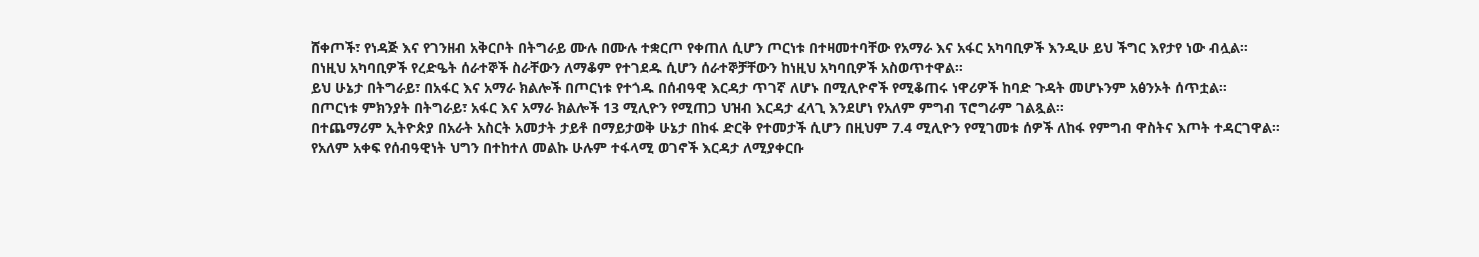ሸቀጦች፣ የነዳጅ እና የገንዘብ አቅርቦት በትግራይ ሙሉ በሙሉ ተቋርጦ የቀጠለ ሲሆን ጦርነቱ በተዛመተባቸው የአማራ እና አፋር አካባቢዎች እንዲሁ ይህ ችግር እየታየ ነው ብሏል።
በነዚህ አካባቢዎች የረድዔት ሰራተኞች ስራቸውን ለማቆም የተገደዱ ሲሆን ሰራተኞቻቸውን ከነዚህ አካባቢዎች አስወጥተዋል።
ይህ ሁኔታ በትግራይ፣ በአፋር እና አማራ ክልሎች በጦርነቱ የተጎዱ በሰብዓዊ እርዳታ ጥገኛ ለሆኑ በሚሊዮኖች የሚቆጠሩ ነዋሪዎች ከባድ ጉዳት መሆኑንም አፅንኦት ሰጥቷል።
በጦርነቱ ምክንያት በትግራይ፣ አፋር እና አማራ ክልሎች 13 ሚሊዮን የሚጠጋ ህዝብ እርዳታ ፈላጊ እንደሆነ የአለም ምግብ ፕሮግራም ገልጿል።
በተጨማሪም ኢትዮጵያ በአራት አስርት አመታት ታይቶ በማይታወቅ ሁኔታ በከፋ ድርቅ የተመታች ሲሆን በዚህም 7.4 ሚሊዮን የሚገመቱ ሰዎች ለከፋ የምግብ ዋስትና እጦት ተዳርገዋል።
የአለም አቀፍ የሰብዓዊነት ህግን በተከተለ መልኩ ሁሉም ተፋላሚ ወገኖች እርዳታ ለሚያቀርቡ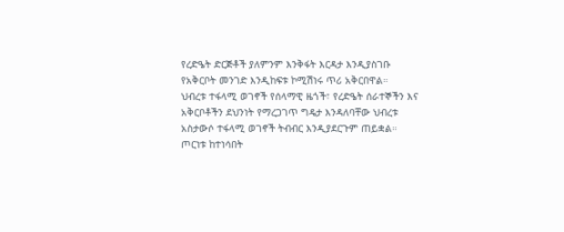የረድዔት ድርጅቶች ያለምንም እንቅፋት እርዳታ እንዲያስገቡ የአቅርቦት መንገድ እንዲከፍቱ ኮሚሽነሩ ጥሪ አቅርበዋል።
ህብረቱ ተፋላሚ ወገኖች የሰላማዊ ዜጎች፣ የረድዔት ሰራተኞችን እና አቅርቦቶችን ደህንነት የማረጋገጥ ግዴታ እንዳለባቸው ህብረቱ አስታውሶ ተፋላሚ ወገኖች ትብብር እንዲያደርጉም ጠይቋል።
ጦርነቱ ከተነሳበት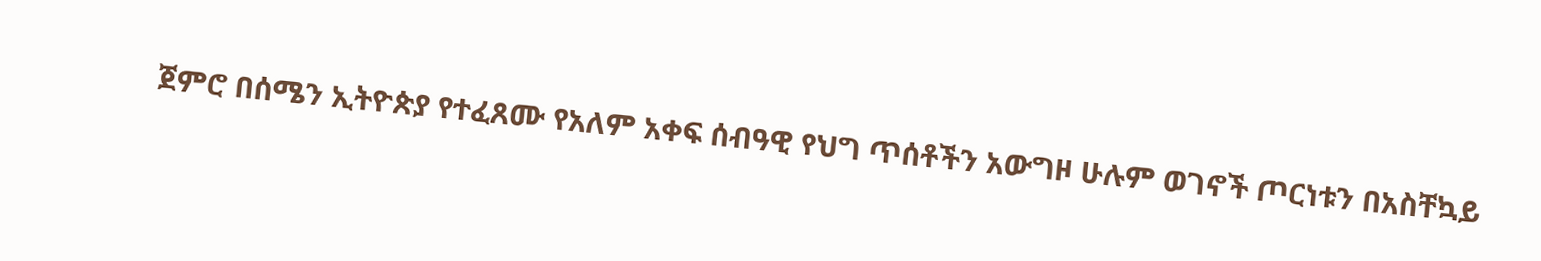ጀምሮ በሰሜን ኢትዮጵያ የተፈጸሙ የአለም አቀፍ ሰብዓዊ የህግ ጥሰቶችን አውግዞ ሁሉም ወገኖች ጦርነቱን በአስቸኳይ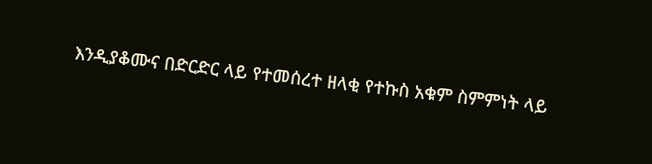እንዲያቆሙና በድርድር ላይ የተመሰረተ ዘላቂ የተኩስ አቁም ስምምነት ላይ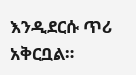እንዲደርሱ ጥሪ አቅርቧል።